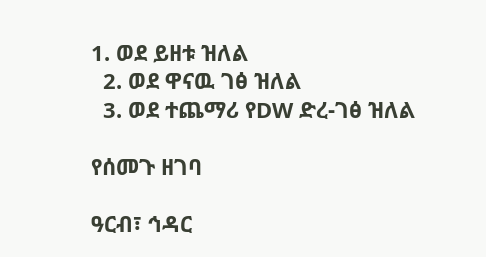1. ወደ ይዘቱ ዝለል
  2. ወደ ዋናዉ ገፅ ዝለል
  3. ወደ ተጨማሪ የDW ድረ-ገፅ ዝለል

የሰመጉ ዘገባ

ዓርብ፣ ኅዳር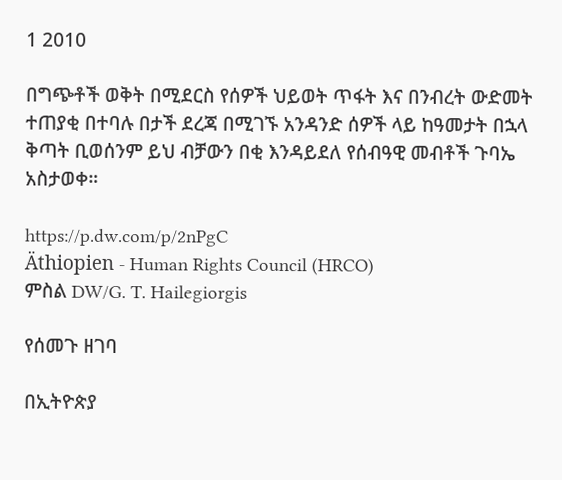1 2010

በግጭቶች ወቅት በሚደርስ የሰዎች ህይወት ጥፋት እና በንብረት ውድመት ተጠያቂ በተባሉ በታች ደረጃ በሚገኙ አንዳንድ ሰዎች ላይ ከዓመታት በኋላ ቅጣት ቢወሰንም ይህ ብቻውን በቂ እንዳይደለ የሰብዓዊ መብቶች ጉባኤ አስታወቀ።

https://p.dw.com/p/2nPgC
Äthiopien - Human Rights Council (HRCO)
ምስል DW/G. T. Hailegiorgis

የሰመጉ ዘገባ

በኢትዮጵያ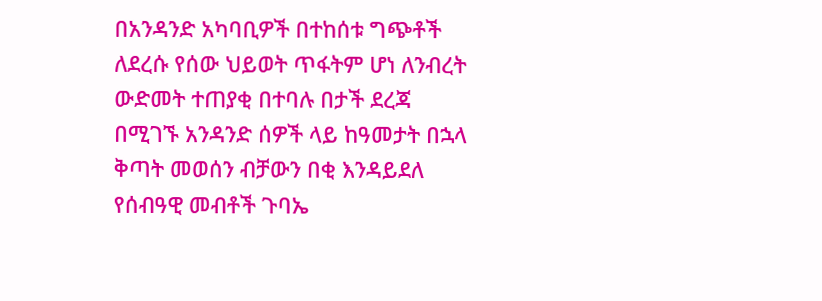በአንዳንድ አካባቢዎች በተከሰቱ ግጭቶች ለደረሱ የሰው ህይወት ጥፋትም ሆነ ለንብረት ውድመት ተጠያቂ በተባሉ በታች ደረጃ በሚገኙ አንዳንድ ሰዎች ላይ ከዓመታት በኋላ ቅጣት መወሰን ብቻውን በቂ እንዳይደለ የሰብዓዊ መብቶች ጉባኤ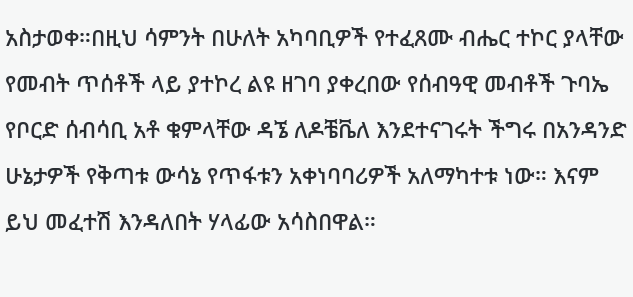አስታወቀ።በዚህ ሳምንት በሁለት አካባቢዎች የተፈጸሙ ብሔር ተኮር ያላቸው የመብት ጥሰቶች ላይ ያተኮረ ልዩ ዘገባ ያቀረበው የሰብዓዊ መብቶች ጉባኤ የቦርድ ሰብሳቢ አቶ ቁምላቸው ዳኜ ለዶቼቬለ እንደተናገሩት ችግሩ በአንዳንድ ሁኔታዎች የቅጣቱ ውሳኔ የጥፋቱን አቀነባባሪዎች አለማካተቱ ነው። እናም ይህ መፈተሽ እንዳለበት ሃላፊው አሳስበዋል።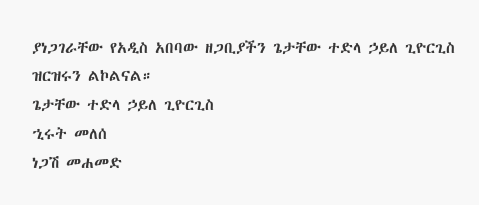ያነጋገራቸው የአዲስ አበባው ዘጋቢያችን ጌታቸው ተድላ ኃይለ ጊዮርጊስ ዝርዝሩን ልኮልናል።
ጌታቸው ተድላ ኃይለ ጊዮርጊስ
ኂሩት መለሰ
ነጋሽ መሐመድ